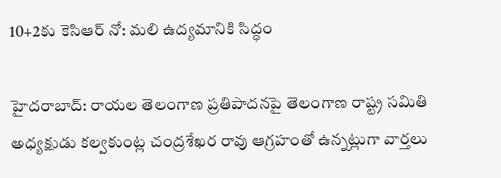10+2కు కెసిఆర్ నో: మలి ఉద్యమానికి సిద్ధం

హైదరాబాద్: రాయల తెలంగాణ ప్రతిపాదనపై తెలంగాణ రాష్ట్ర సమితి అధ్యక్షుడు కల్వకుంట్ల చంద్రశేఖర రావు ఆగ్రహంతో ఉన్నట్లుగా వార్తలు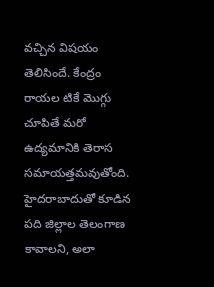వచ్చిన విషయం తెలిసిందే. కేంద్రం రాయల టికే మొగ్గు చూపితే మరో ఉద్యమానికి తెరాస సమాయత్తమవుతోంది. హైదరాబాదుతో కూడిన పది జిల్లాల తెలంగాణ కావాలని, అలా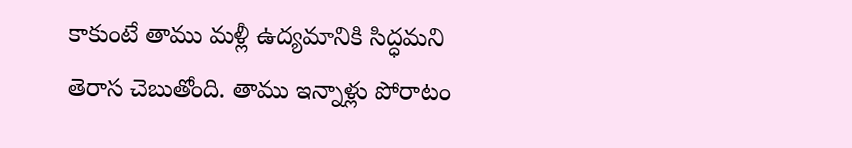కాకుంటే తాము మళ్లీ ఉద్యమానికి సిద్ధమని తెరాస చెబుతోంది. తాము ఇన్నాళ్లు పోరాటం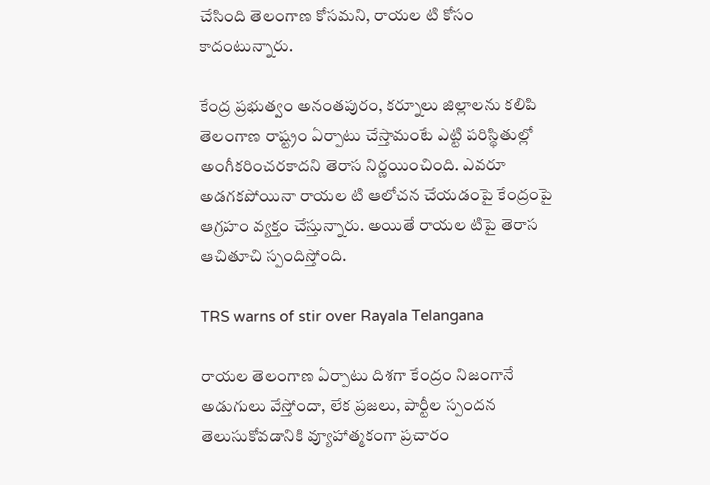చేసింది తెలంగాణ కోసమని, రాయల టి కోసం కాదంటున్నారు.

కేంద్ర ప్రభుత్వం అనంతపురం, కర్నూలు జిల్లాలను కలిపి తెలంగాణ రాష్ట్రం ఏర్పాటు చేస్తామంటే ఎట్టి పరిస్థితుల్లో అంగీకరించరకాదని తెరాస నిర్ణయించింది. ఎవరూ అడగకపోయినా రాయల టి ఆలోచన చేయడంపై కేంద్రంపై ఆగ్రహం వ్యక్తం చేస్తున్నారు. అయితే రాయల టిపై తెరాస ఆచితూచి స్పందిస్తోంది.

TRS warns of stir over Rayala Telangana

రాయల తెలంగాణ ఏర్పాటు దిశగా కేంద్రం నిజంగానే అడుగులు వేస్తోందా, లేక ప్రజలు, పార్టీల స్పందన తెలుసుకోవడానికి వ్యూహాత్మకంగా ప్రచారం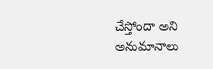చేస్తోందా అని అనుమానాలు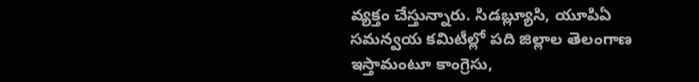వ్యక్తం చేస్తున్నారు. సిడబ్ల్యూసి, యూపిఏ సమన్వయ కమిటీల్లో పది జిల్లాల తెలంగాణ ఇస్తామంటూ కాంగ్రెసు,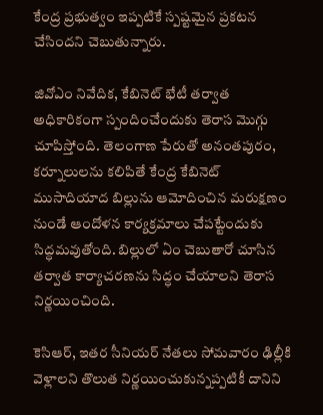కేంద్ర ప్రభుత్వం ఇప్పటికే స్పష్టమైన ప్రకటన చేసిందని చెబుతున్నారు.

జివోఎం నివేదిక, కేబినెట్ భేటీ తర్వాత అధికారికంగా స్పందించేందుకు తెరాస మొగ్గు చూపిస్తోంది. తెలంగాణ పేరుతో అనంతపురం, కర్నూలులను కలిపితే కేంద్ర కేబినెట్ ముసాదియాద బిల్లును ఆమోదించిన మరుక్షణం నుండే ఆందోళన కార్యక్రమాలు చేపట్టేందుకు సిద్ధమవుతోంది. బిల్లులో ఏం చెబుతారో చూసిన తర్వాత కార్యాచరణను సిద్ధం చేయాలని తెరాస నిర్ణయించింది.

కెసిఆర్, ఇతర సీనియర్ నేతలు సోమవారం ఢిల్లీకి వెళ్లాలని తొలుత నిర్ణయించుకున్నప్పటికీ దానిని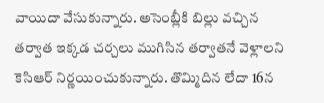వాయిదా వేసుకున్నారు. అసెంబ్లీకి బిల్లు వచ్చిన తర్వాత ఇక్కడ చర్చలు ముగిసిన తర్వాతనే వెళ్లాలని కెసిఆర్ నిర్ణయించుకున్నారు. తొమ్మిదిన లేదా 16న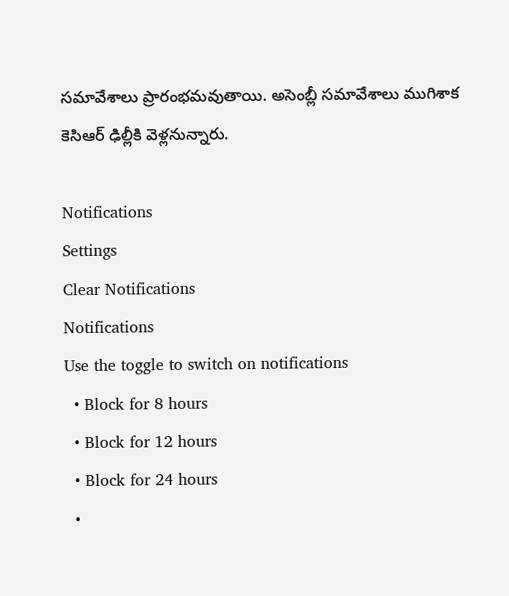సమావేశాలు ప్రారంభమవుతాయి. అసెంబ్లీ సమావేశాలు ముగిశాక కెసిఆర్ ఢిల్లీకి వెళ్లనున్నారు.

Notifications
Settings
Clear Notifications
Notifications
Use the toggle to switch on notifications
  • Block for 8 hours
  • Block for 12 hours
  • Block for 24 hours
  •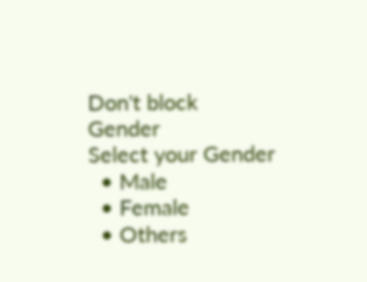Don't block
Gender
Select your Gender
  • Male
  • Female
  • Others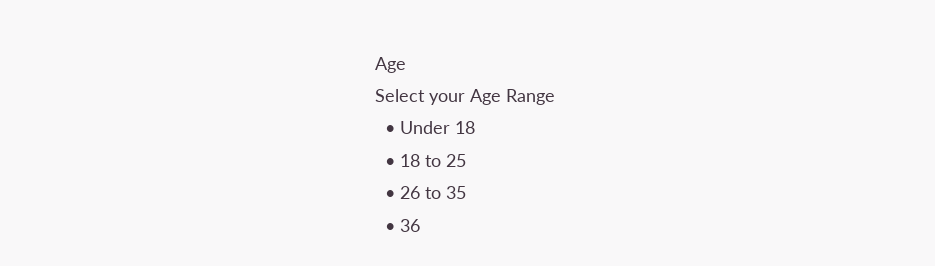Age
Select your Age Range
  • Under 18
  • 18 to 25
  • 26 to 35
  • 36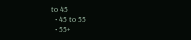to 45
  • 45 to 55
  • 55+